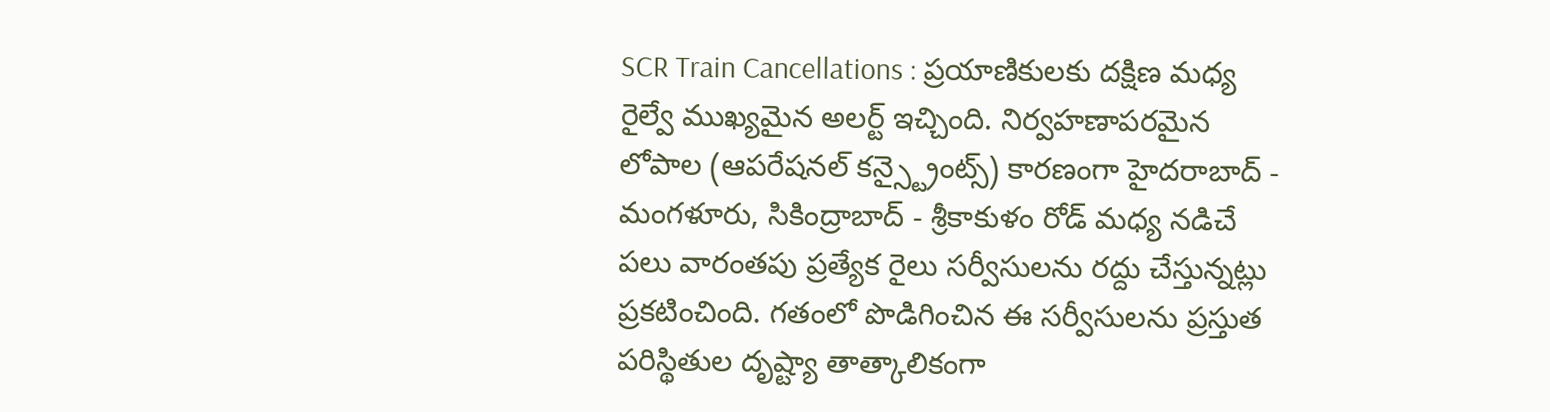SCR Train Cancellations : ప్రయాణికులకు దక్షిణ మధ్య రైల్వే ముఖ్యమైన అలర్ట్ ఇచ్చింది. నిర్వహణాపరమైన లోపాల (ఆపరేషనల్ కన్స్ట్రైంట్స్) కారణంగా హైదరాబాద్ - మంగళూరు, సికింద్రాబాద్ - శ్రీకాకుళం రోడ్ మధ్య నడిచే పలు వారంతపు ప్రత్యేక రైలు సర్వీసులను రద్దు చేస్తున్నట్లు ప్రకటించింది. గతంలో పొడిగించిన ఈ సర్వీసులను ప్రస్తుత పరిస్థితుల దృష్ట్యా తాత్కాలికంగా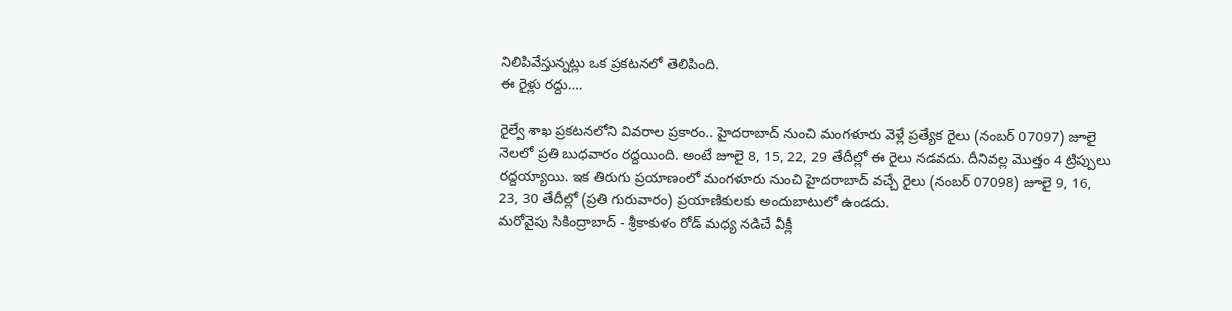నిలిపివేస్తున్నట్లు ఒక ప్రకటనలో తెలిపింది.
ఈ రైళ్లు రద్దు….

రైల్వే శాఖ ప్రకటనలోని వివరాల ప్రకారం.. హైదరాబాద్ నుంచి మంగళూరు వెళ్లే ప్రత్యేక రైలు (నంబర్ 07097) జూలై నెలలో ప్రతి బుధవారం రద్దయింది. అంటే జూలై 8, 15, 22, 29 తేదీల్లో ఈ రైలు నడవదు. దీనివల్ల మొత్తం 4 ట్రిప్పులు రద్దయ్యాయి. ఇక తిరుగు ప్రయాణంలో మంగళూరు నుంచి హైదరాబాద్ వచ్చే రైలు (నంబర్ 07098) జూలై 9, 16, 23, 30 తేదీల్లో (ప్రతి గురువారం) ప్రయాణికులకు అందుబాటులో ఉండదు.
మరోవైపు సికింద్రాబాద్ - శ్రీకాకుళం రోడ్ మధ్య నడిచే వీక్లీ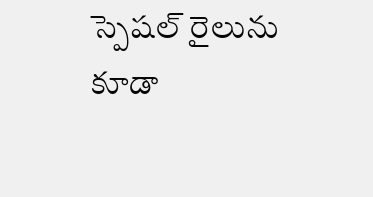స్పెషల్ రైలును కూడా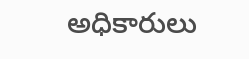అధికారులు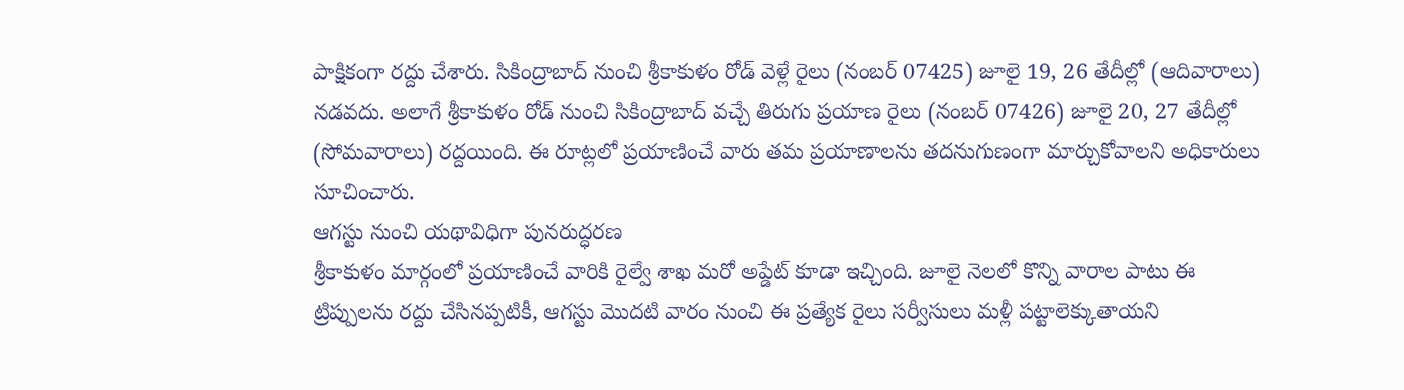పాక్షికంగా రద్దు చేశారు. సికింద్రాబాద్ నుంచి శ్రీకాకుళం రోడ్ వెళ్లే రైలు (నంబర్ 07425) జూలై 19, 26 తేదీల్లో (ఆదివారాలు) నడవదు. అలాగే శ్రీకాకుళం రోడ్ నుంచి సికింద్రాబాద్ వచ్చే తిరుగు ప్రయాణ రైలు (నంబర్ 07426) జూలై 20, 27 తేదీల్లో (సోమవారాలు) రద్దయింది. ఈ రూట్లలో ప్రయాణించే వారు తమ ప్రయాణాలను తదనుగుణంగా మార్చుకోవాలని అధికారులు సూచించారు.
ఆగస్టు నుంచి యథావిధిగా పునరుద్ధరణ
శ్రీకాకుళం మార్గంలో ప్రయాణించే వారికి రైల్వే శాఖ మరో అప్డేట్ కూడా ఇచ్చింది. జూలై నెలలో కొన్ని వారాల పాటు ఈ ట్రిప్పులను రద్దు చేసినప్పటికీ, ఆగస్టు మొదటి వారం నుంచి ఈ ప్రత్యేక రైలు సర్వీసులు మళ్లీ పట్టాలెక్కుతాయని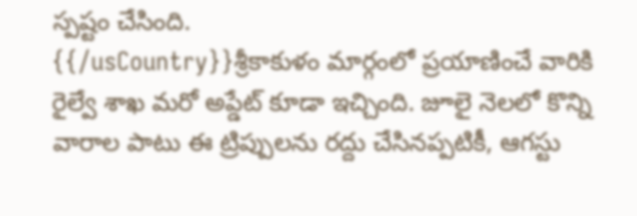స్పష్టం చేసింది.
{{/usCountry}}శ్రీకాకుళం మార్గంలో ప్రయాణించే వారికి రైల్వే శాఖ మరో అప్డేట్ కూడా ఇచ్చింది. జూలై నెలలో కొన్ని వారాల పాటు ఈ ట్రిప్పులను రద్దు చేసినప్పటికీ, ఆగస్టు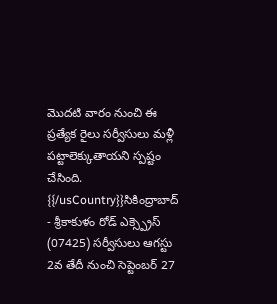మొదటి వారం నుంచి ఈ ప్రత్యేక రైలు సర్వీసులు మళ్లీ పట్టాలెక్కుతాయని స్పష్టం చేసింది.
{{/usCountry}}సికింద్రాబాద్ - శ్రీకాకుళం రోడ్ ఎక్స్ప్రెస్ (07425) సర్వీసులు ఆగస్టు 2వ తేదీ నుంచి సెప్టెంబర్ 27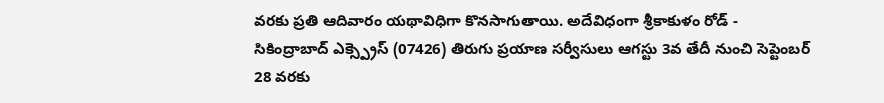వరకు ప్రతి ఆదివారం యథావిధిగా కొనసాగుతాయి. అదేవిధంగా శ్రీకాకుళం రోడ్ - సికింద్రాబాద్ ఎక్స్ప్రెస్ (07426) తిరుగు ప్రయాణ సర్వీసులు ఆగస్టు 3వ తేదీ నుంచి సెప్టెంబర్ 28 వరకు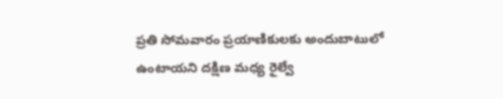ప్రతి సోమవారం ప్రయాణికులకు అందుబాటులో ఉంటాయని దక్షిణ మధ్య రైల్వే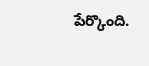పేర్కొంది.